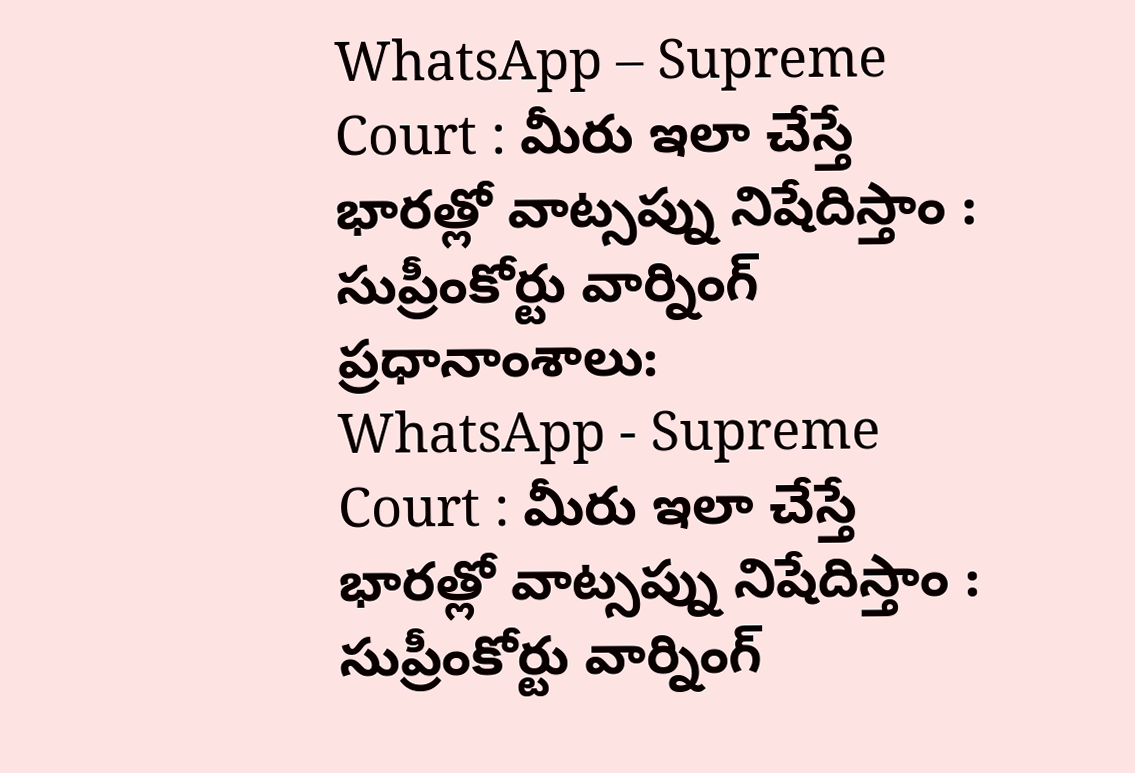WhatsApp – Supreme Court : మీరు ఇలా చేస్తే భారత్లో వాట్సప్ను నిషేదిస్తాం : సుప్రీంకోర్టు వార్నింగ్
ప్రధానాంశాలు:
WhatsApp - Supreme Court : మీరు ఇలా చేస్తే భారత్లో వాట్సప్ను నిషేదిస్తాం : సుప్రీంకోర్టు వార్నింగ్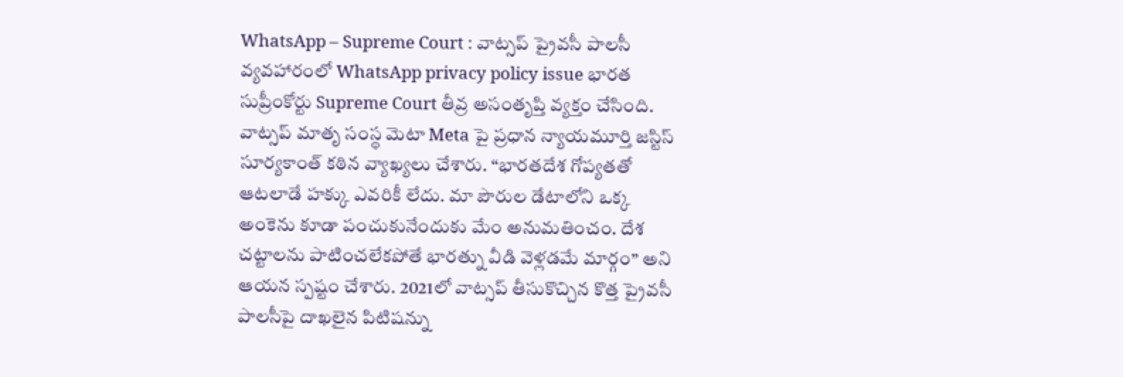WhatsApp – Supreme Court : వాట్సప్ ప్రైవసీ పాలసీ వ్యవహారంలో WhatsApp privacy policy issue భారత సుప్రీంకోర్టు Supreme Court తీవ్ర అసంతృప్తి వ్యక్తం చేసింది. వాట్సప్ మాతృ సంస్థ మెటా Meta పై ప్రధాన న్యాయమూర్తి జస్టిస్ సూర్యకాంత్ కఠిన వ్యాఖ్యలు చేశారు. “భారతదేశ గోప్యతతో ఆటలాడే హక్కు ఎవరికీ లేదు. మా పౌరుల డేటాలోని ఒక్క అంకెను కూడా పంచుకునేందుకు మేం అనుమతించం. దేశ చట్టాలను పాటించలేకపోతే భారత్ను వీడి వెళ్లడమే మార్గం” అని ఆయన స్పష్టం చేశారు. 2021లో వాట్సప్ తీసుకొచ్చిన కొత్త ప్రైవసీ పాలసీపై దాఖలైన పిటిషన్ను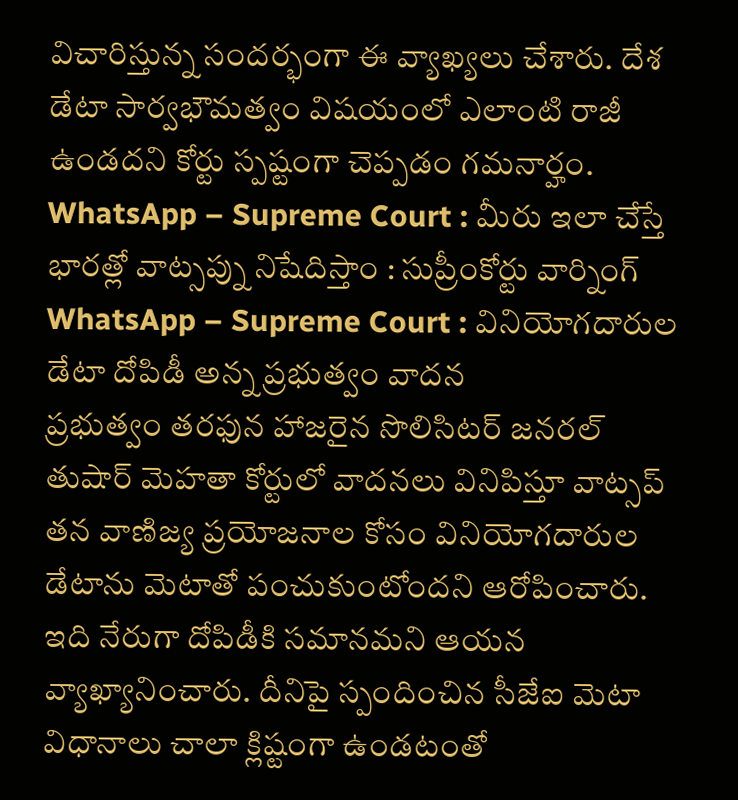విచారిస్తున్న సందర్భంగా ఈ వ్యాఖ్యలు చేశారు. దేశ డేటా సార్వభౌమత్వం విషయంలో ఎలాంటి రాజీ ఉండదని కోర్టు స్పష్టంగా చెప్పడం గమనార్హం.
WhatsApp – Supreme Court : మీరు ఇలా చేస్తే భారత్లో వాట్సప్ను నిషేదిస్తాం : సుప్రీంకోర్టు వార్నింగ్
WhatsApp – Supreme Court : వినియోగదారుల డేటా దోపిడీ అన్న ప్రభుత్వం వాదన
ప్రభుత్వం తరఫున హాజరైన సొలిసిటర్ జనరల్ తుషార్ మెహతా కోర్టులో వాదనలు వినిపిస్తూ వాట్సప్ తన వాణిజ్య ప్రయోజనాల కోసం వినియోగదారుల డేటాను మెటాతో పంచుకుంటోందని ఆరోపించారు. ఇది నేరుగా దోపిడీకి సమానమని ఆయన వ్యాఖ్యానించారు. దీనిపై స్పందించిన సీజేఐ మెటా విధానాలు చాలా క్లిష్టంగా ఉండటంతో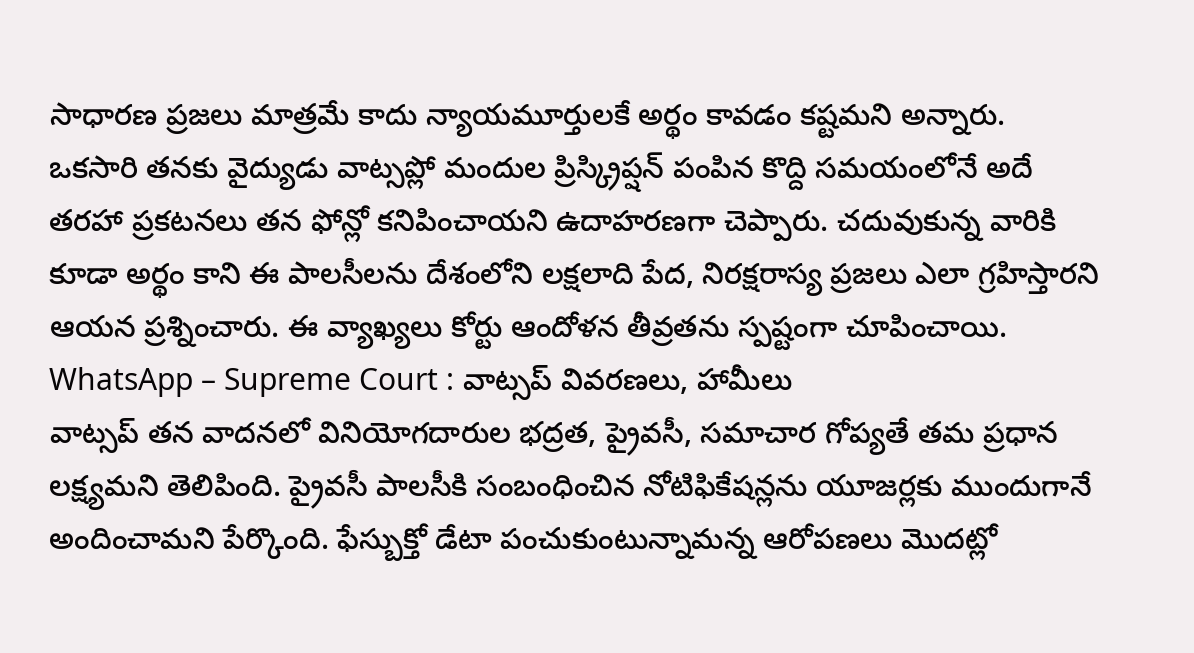సాధారణ ప్రజలు మాత్రమే కాదు న్యాయమూర్తులకే అర్థం కావడం కష్టమని అన్నారు. ఒకసారి తనకు వైద్యుడు వాట్సప్లో మందుల ప్రిస్క్రిప్షన్ పంపిన కొద్ది సమయంలోనే అదే తరహా ప్రకటనలు తన ఫోన్లో కనిపించాయని ఉదాహరణగా చెప్పారు. చదువుకున్న వారికి కూడా అర్థం కాని ఈ పాలసీలను దేశంలోని లక్షలాది పేద, నిరక్షరాస్య ప్రజలు ఎలా గ్రహిస్తారని ఆయన ప్రశ్నించారు. ఈ వ్యాఖ్యలు కోర్టు ఆందోళన తీవ్రతను స్పష్టంగా చూపించాయి.
WhatsApp – Supreme Court : వాట్సప్ వివరణలు, హామీలు
వాట్సప్ తన వాదనలో వినియోగదారుల భద్రత, ప్రైవసీ, సమాచార గోప్యతే తమ ప్రధాన లక్ష్యమని తెలిపింది. ప్రైవసీ పాలసీకి సంబంధించిన నోటిఫికేషన్లను యూజర్లకు ముందుగానే అందించామని పేర్కొంది. ఫేస్బుక్తో డేటా పంచుకుంటున్నామన్న ఆరోపణలు మొదట్లో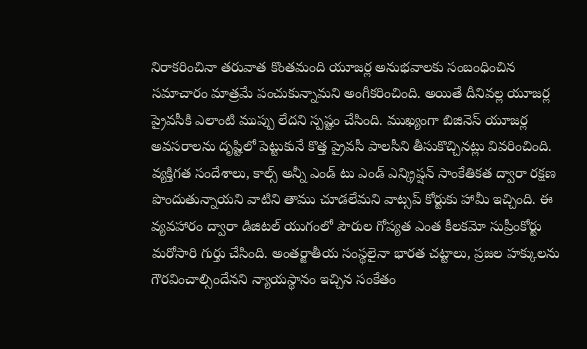నిరాకరించినా తరువాత కొంతమంది యూజర్ల అనుభవాలకు సంబంధించిన సమాచారం మాత్రమే పంచుకున్నామని అంగీకరించింది. అయితే దీనివల్ల యూజర్ల ప్రైవసీకి ఎలాంటి ముప్పు లేదని స్పష్టం చేసింది. ముఖ్యంగా బిజినెస్ యూజర్ల అవసరాలను దృష్టిలో పెట్టుకునే కొత్త ప్రైవసీ పాలసీని తీసుకొచ్చినట్లు వివరించింది. వ్యక్తిగత సందేశాలు, కాల్స్ అన్నీ ఎండ్ టు ఎండ్ ఎన్క్రిప్షన్ సాంకేతికత ద్వారా రక్షణ పొందుతున్నాయని వాటిని తాము చూడలేమని వాట్సప్ కోర్టుకు హామీ ఇచ్చింది. ఈ వ్యవహారం ద్వారా డిజిటల్ యుగంలో పౌరుల గోప్యత ఎంత కీలకమో సుప్రీంకోర్టు మరోసారి గుర్తు చేసింది. అంతర్జాతీయ సంస్థలైనా భారత చట్టాలు, ప్రజల హక్కులను గౌరవించాల్సిందేనని న్యాయస్థానం ఇచ్చిన సంకేతం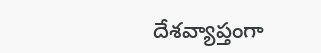దేశవ్యాప్తంగా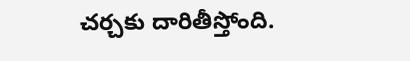చర్చకు దారితీస్తోంది.